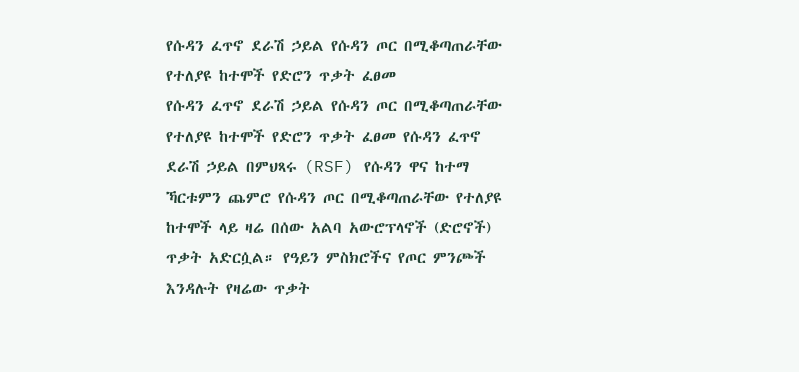የሱዳን ፈጥኖ ደራሽ ኃይል የሱዳን ጦር በሚቆጣጠራቸው የተለያዩ ከተሞች የድሮን ጥቃት ፈፀመ
የሱዳን ፈጥኖ ደራሽ ኃይል የሱዳን ጦር በሚቆጣጠራቸው የተለያዩ ከተሞች የድሮን ጥቃት ፈፀመ የሱዳን ፈጥኖ ደራሽ ኃይል በምህጻሩ (RSF) የሱዳን ዋና ከተማ ኻርቱምን ጨምሮ የሱዳን ጦር በሚቆጣጠራቸው የተለያዩ ከተሞች ላይ ዛሬ በሰው አልባ አውሮፕላኖች (ድሮኖች) ጥቃት አድርሷል። የዓይን ምስክሮችና የጦር ምንጮች እንዳሉት የዛሬው ጥቃት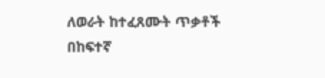ለወራት ከተፈጸሙት ጥቃቶች በከፍተኛ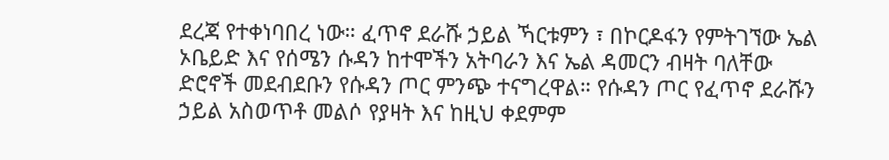ደረጃ የተቀነባበረ ነው። ፈጥኖ ደራሹ ኃይል ኻርቱምን ፣ በኮርዶፋን የምትገኘው ኤል ኦቤይድ እና የሰሜን ሱዳን ከተሞችን አትባራን እና ኤል ዳመርን ብዛት ባለቸው ድሮኖች መደብደቡን የሱዳን ጦር ምንጭ ተናግረዋል። የሱዳን ጦር የፈጥኖ ደራሹን ኃይል አስወጥቶ መልሶ የያዛት እና ከዚህ ቀደምም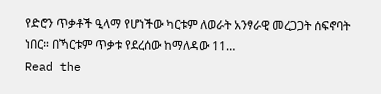የድሮን ጥቃቶች ዒላማ የሆነችው ካርቱም ለወራት አንፃራዊ መረጋጋት ሰፍኖባት ነበር። በኻርቱም ጥቃቱ የደረሰው ከማለዳው 11…
Read the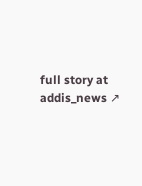full story at addis_news ↗